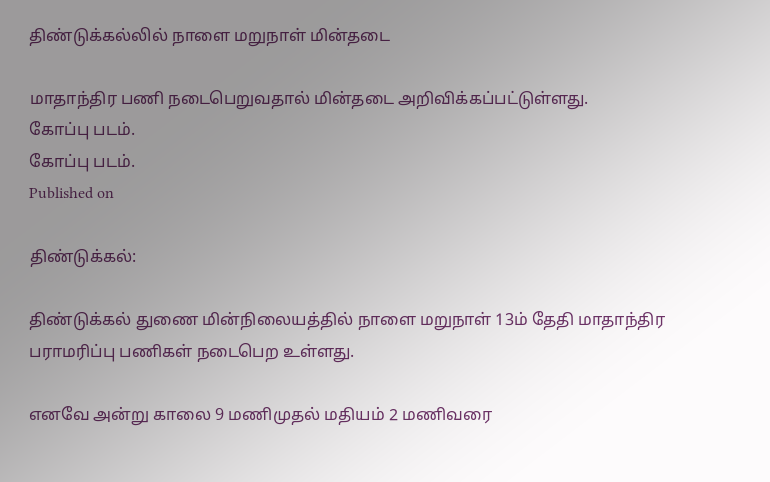திண்டுக்கல்லில் நாளை மறுநாள் மின்தடை

மாதாந்திர பணி நடைபெறுவதால் மின்தடை அறிவிக்கப்பட்டுள்ளது.
கோப்பு படம்.
கோப்பு படம்.
Published on

திண்டுக்கல்:

திண்டுக்கல் துணை மின்நிலையத்தில் நாளை மறுநாள் 13ம் தேதி மாதாந்திர பராமரிப்பு பணிகள் நடைபெற உள்ளது.

எனவே அன்று காலை 9 மணிமுதல் மதியம் 2 மணிவரை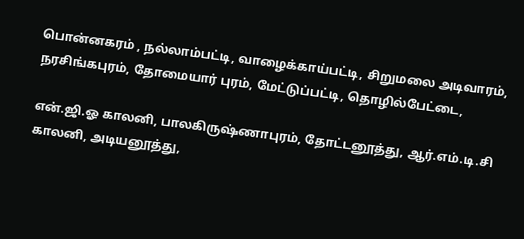பொன்னகரம் , நல்லாம்பட்டி, வாழைக்காய்பட்டி, சிறுமலை அடிவாரம், நரசிங்கபுரம், தோமையார் புரம், மேட்டுப்பட்டி, தொழில்பேட்டை,

என்.ஜி.ஓ காலனி, பாலகிருஷ்ணாபுரம், தோட்டனூத்து, ஆர்.எம்.டி.சி காலனி, அடியனூத்து,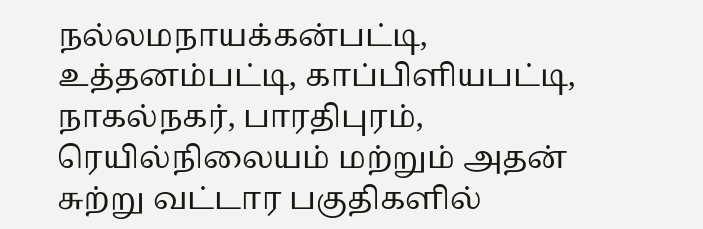நல்லமநாயக்கன்பட்டி, உத்தனம்பட்டி, காப்பிளியபட்டி, நாகல்நகர், பாரதிபுரம், ரெயில்நிலையம் மற்றும் அதன் சுற்று வட்டார பகுதிகளில்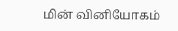மின் வினியோகம்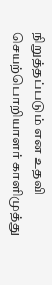நிறுத்தப்படும் என உதவி செயற்பொறியாளர் காளிமுத்து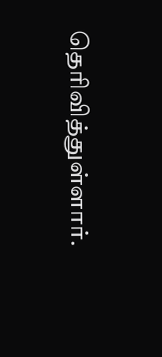தெரிவித்துள்ளார்.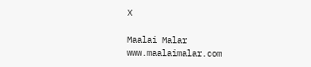X

Maalai Malar
www.maalaimalar.com